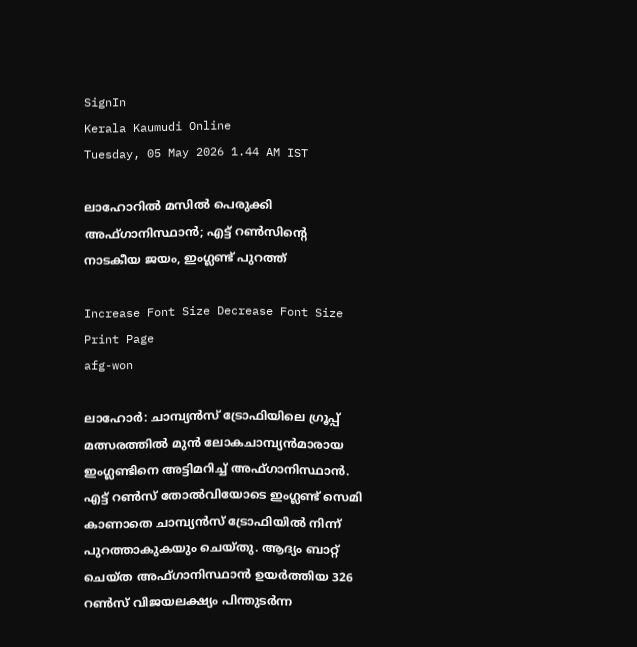SignIn
Kerala Kaumudi Online
Tuesday, 05 May 2026 1.44 AM IST

ലാഹോറില്‍ മസില്‍ പെരുക്കി അഫ്ഗാനിസ്ഥാന്‍; എട്ട് റണ്‍സിന്റെ നാടകീയ ജയം, ഇംഗ്ലണ്ട് പുറത്ത്

Increase Font Size Decrease Font Size Print Page
afg-won

ലാഹോര്‍: ചാമ്പ്യന്‍സ് ട്രോഫിയിലെ ഗ്രൂപ്പ് മത്സരത്തില്‍ മുന്‍ ലോകചാമ്പ്യന്‍മാരായ ഇംഗ്ലണ്ടിനെ അട്ടിമറിച്ച് അഫ്ഗാനിസ്ഥാന്‍. എട്ട് റണ്‍സ് തോല്‍വിയോടെ ഇംഗ്ലണ്ട് സെമി കാണാതെ ചാമ്പ്യന്‍സ് ട്രോഫിയില്‍ നിന്ന് പുറത്താകുകയും ചെയ്തു. ആദ്യം ബാറ്റ് ചെയ്ത അഫ്ഗാനിസ്ഥാന്‍ ഉയര്‍ത്തിയ 326 റണ്‍സ് വിജയലക്ഷ്യം പിന്തുടര്‍ന്ന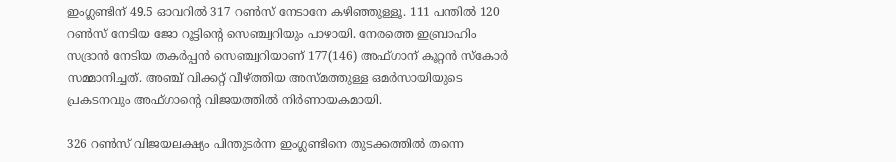ഇംഗ്ലണ്ടിന് 49.5 ഓവറില്‍ 317 റണ്‍സ് നേടാനേ കഴിഞ്ഞുള്ളൂ. 111 പന്തില്‍ 120 റണ്‍സ് നേടിയ ജോ റൂട്ടിന്റെ സെഞ്ച്വറിയും പാഴായി. നേരത്തെ ഇബ്രാഹിം സദ്രാന്‍ നേടിയ തകര്‍പ്പന്‍ സെഞ്ച്വറിയാണ് 177(146) അഫ്ഗാന് കൂറ്റന്‍ സ്‌കോര്‍ സമ്മാനിച്ചത്. അഞ്ച് വിക്കറ്റ് വീഴ്ത്തിയ അസ്മത്തുള്ള ഒമര്‍സായിയുടെ പ്രകടനവും അഫ്ഗാന്റെ വിജയത്തില്‍ നിര്‍ണായകമായി.

326 റണ്‍സ് വിജയലക്ഷ്യം പിന്തുടര്‍ന്ന ഇംഗ്ലണ്ടിനെ തുടക്കത്തില്‍ തന്നെ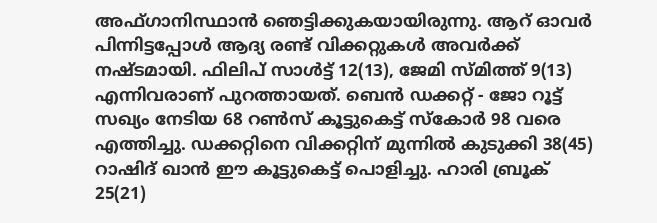അഫ്ഗാനിസ്ഥാന്‍ ഞെട്ടിക്കുകയായിരുന്നു. ആറ് ഓവര്‍ പിന്നിട്ടപ്പോള്‍ ആദ്യ രണ്ട് വിക്കറ്റുകള്‍ അവര്‍ക്ക് നഷ്ടമായി. ഫിലിപ് സാള്‍ട്ട് 12(13), ജേമി സ്മിത്ത് 9(13) എന്നിവരാണ് പുറത്തായത്. ബെന്‍ ഡക്കറ്റ് - ജോ റൂട്ട് സഖ്യം നേടിയ 68 റണ്‍സ് കൂട്ടുകെട്ട് സ്‌കോര്‍ 98 വരെ എത്തിച്ചു. ഡക്കറ്റിനെ വിക്കറ്റിന് മുന്നില്‍ കുടുക്കി 38(45) റാഷിദ് ഖാന്‍ ഈ കൂട്ടുകെട്ട് പൊളിച്ചു. ഹാരി ബ്രൂക് 25(21)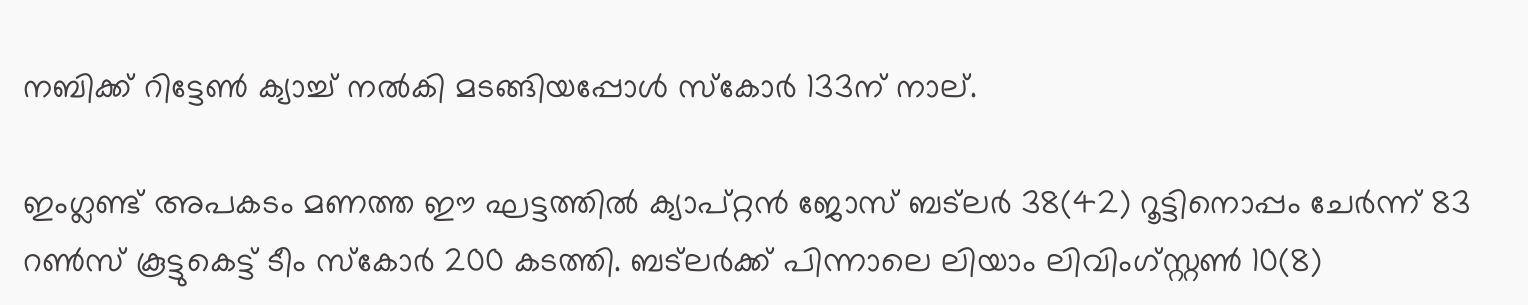നബിക്ക് റിട്ടേണ്‍ ക്യാച്ച് നല്‍കി മടങ്ങിയപ്പോള്‍ സ്‌കോര്‍ 133ന് നാല്.

ഇംഗ്ലണ്ട് അപകടം മണത്ത ഈ ഘട്ടത്തില്‍ ക്യാപ്റ്റന്‍ ജോസ് ബട്‌ലര്‍ 38(42) റൂട്ടിനൊപ്പം ചേര്‍ന്ന് 83 റണ്‍സ് കൂട്ടുകെട്ട് ടീം സ്‌കോര്‍ 200 കടത്തി. ബട്‌ലര്‍ക്ക് പിന്നാലെ ലിയാം ലിവിംഗ്സ്റ്റണ്‍ 10(8)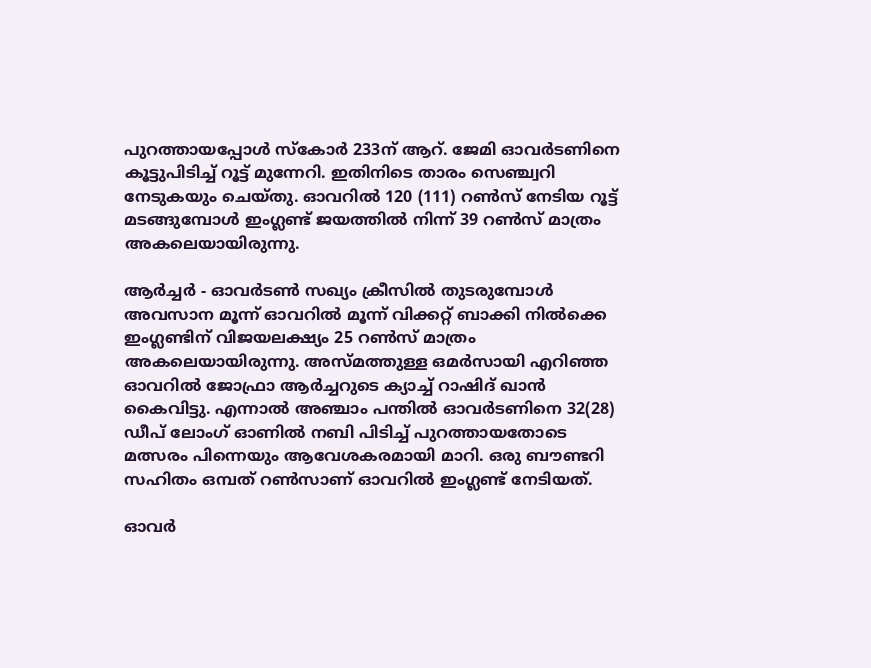പുറത്തായപ്പോള്‍ സ്‌കോര്‍ 233ന് ആറ്. ജേമി ഓവര്‍ടണിനെ കൂട്ടുപിടിച്ച് റൂട്ട് മുന്നേറി. ഇതിനിടെ താരം സെഞ്ച്വറി നേടുകയും ചെയ്തു. ഓവറില്‍ 120 (111) റണ്‍സ് നേടിയ റൂട്ട് മടങ്ങുമ്പോള്‍ ഇംഗ്ലണ്ട് ജയത്തില്‍ നിന്ന് 39 റണ്‍സ് മാത്രം അകലെയായിരുന്നു.

ആര്‍ച്ചര്‍ - ഓവര്‍ടണ്‍ സഖ്യം ക്രീസില്‍ തുടരുമ്പോള്‍ അവസാന മൂന്ന് ഓവറില്‍ മൂന്ന് വിക്കറ്റ് ബാക്കി നില്‍ക്കെ ഇംഗ്ലണ്ടിന് വിജയലക്ഷ്യം 25 റണ്‍സ് മാത്രം അകലെയായിരുന്നു. അസ്മത്തുള്ള ഒമര്‍സായി എറിഞ്ഞ ഓവറില്‍ ജോഫ്രാ ആര്‍ച്ചറുടെ ക്യാച്ച് റാഷിദ് ഖാന്‍ കൈവിട്ടു. എന്നാല്‍ അഞ്ചാം പന്തില്‍ ഓവര്‍ടണിനെ 32(28) ഡീപ് ലോംഗ് ഓണില്‍ നബി പിടിച്ച് പുറത്തായതോടെ മത്സരം പിന്നെയും ആവേശകരമായി മാറി. ഒരു ബൗണ്ടറി സഹിതം ഒമ്പത് റണ്‍സാണ് ഓവറില്‍ ഇംഗ്ലണ്ട് നേടിയത്.

ഓവര്‍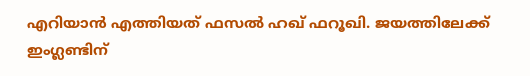എറിയാന്‍ എത്തിയത് ഫസല്‍ ഹഖ് ഫറൂഖി. ജയത്തിലേക്ക് ഇംഗ്ലണ്ടിന്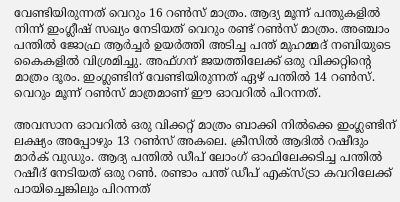വേണ്ടിയിരുന്നത് വെറും 16 റണ്‍സ് മാത്രം. ആദ്യ മൂന്ന് പന്തുകളില്‍ നിന്ന് ഇംഗ്ലീഷ് സഖ്യം നേടിയത് വെറും രണ്ട് റണ്‍സ് മാത്രം. അഞ്ചാം പന്തില്‍ ജോഫ്ര ആര്‍ച്ചര്‍ ഉയര്‍ത്തി അടിച്ച പന്ത് മുഹമ്മദ് നബിയുടെ കൈകളില്‍ വിശ്രമിച്ചു. അഫ്ഗന് ജയത്തിലേക്ക് ഒരു വിക്കറ്റിന്റെ മാത്രം ദൂരം. ഇംഗ്ലണ്ടിന് വേണ്ടിയിരുന്നത് ഏഴ് പന്തില്‍ 14 റണ്‍സ്. വെറും മൂന്ന് റണ്‍സ് മാത്രമാണ് ഈ ഓവറില്‍ പിറന്നത്.

അവസാന ഓവറില്‍ ഒരു വിക്കറ്റ് മാത്രം ബാക്കി നില്‍ക്കെ ഇംഗ്ലണ്ടിന് ലക്ഷ്യം അപ്പോഴും 13 റണ്‍സ് അകലെ. ക്രീസില്‍ ആദില്‍ റഷീദും മാര്‍ക് വുഡും. ആദ്യ പന്തില്‍ ഡീപ് ലോംഗ് ഓഫിലേക്കടിച്ച പന്തില്‍ റഷീദ് നേടിയത് ഒരു റണ്‍. രണ്ടാം പന്ത് ഡീപ് എക്‌സ്ട്രാ കവറിലേക്ക് പായിച്ചെങ്കിലും പിറന്നത്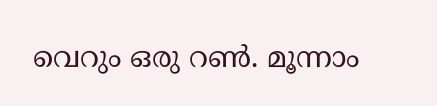വെറും ഒരു റണ്‍. മൂന്നാം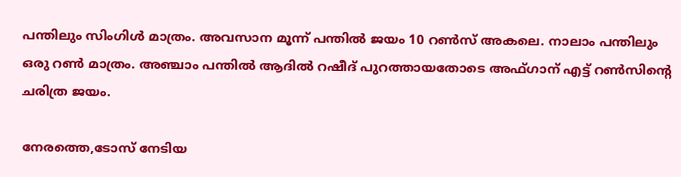പന്തിലും സിംഗിള്‍ മാത്രം. അവസാന മൂന്ന് പന്തില്‍ ജയം 10 റണ്‍സ് അകലെ. നാലാം പന്തിലും ഒരു റണ്‍ മാത്രം. അഞ്ചാം പന്തില്‍ ആദില്‍ റഷീദ് പുറത്തായതോടെ അഫ്ഗാന് എട്ട് റണ്‍സിന്റെ ചരിത്ര ജയം.

നേരത്തെ,ടോസ് നേടിയ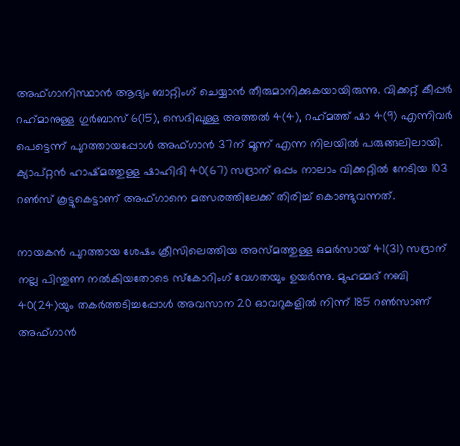അഫ്ഗാനിസ്ഥാന്‍ ആദ്യം ബാറ്റിംഗ് ചെയ്യാന്‍ തീരുമാനിക്കുകയായിരുന്നു. വിക്കറ്റ് കീപ്പര്‍ റഹ്‌മാനുള്ള ഗുര്‍ബാസ് 6(15), സെദിഖുള്ള അത്തല്‍ 4(4), റഹ്‌മത്ത് ഷാ 4(9) എന്നിവര്‍ പെട്ടെന്ന് പുറത്തായപ്പോള്‍ അഫ്ഗാന്‍ 37ന് മൂന്ന് എന്ന നിലയില്‍ പരുങ്ങലിലായി. ക്യാപ്റ്റന്‍ ഹാഷ്മത്തുള്ള ഷാഹിദി 40(67) സദ്രാന് ഒപ്പം നാലാം വിക്കറ്റില്‍ നേടിയ 103 റണ്‍സ് കൂട്ടുകെട്ടാണ് അഫ്ഗാനെ മത്സരത്തിലേക്ക് തിരിച്ച് കൊണ്ടുവന്നത്.

നായകന്‍ പുറത്തായ ശേഷം ക്രീസിലെത്തിയ അസ്മത്തുള്ള ഒമര്‍സായ് 41(31) സദ്രാന് നല്ല പിന്തുണ നല്‍കിയതോടെ സ്‌കോറിംഗ് വേഗതയും ഉയര്‍ന്നു. മുഹമ്മദ് നബി 40(24)യും തകര്‍ത്തടിച്ചപ്പോള്‍ അവസാന 20 ഓവറുകളില്‍ നിന്ന് 185 റണ്‍സാണ് അഫ്ഗാന്‍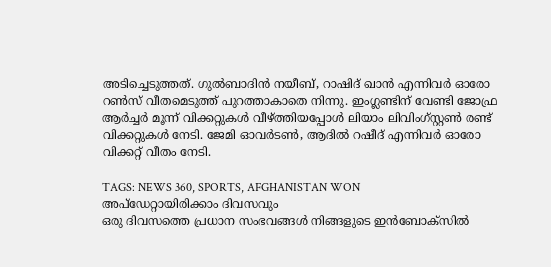അടിച്ചെടുത്തത്. ഗുല്‍ബാദിന്‍ നയീബ്, റാഷിദ് ഖാന്‍ എന്നിവര്‍ ഓരോ റണ്‍സ് വീതമെടുത്ത് പുറത്താകാതെ നിന്നു. ഇംഗ്ലണ്ടിന് വേണ്ടി ജോഫ്ര ആര്‍ച്ചര്‍ മൂന്ന് വിക്കറ്റുകള്‍ വീഴ്ത്തിയപ്പോള്‍ ലിയാം ലിവിംഗ്സ്റ്റണ്‍ രണ്ട് വിക്കറ്റുകള്‍ നേടി. ജേമി ഓവര്‍ടണ്‍, ആദില്‍ റഷീദ് എന്നിവര്‍ ഓരോ വിക്കറ്റ് വീതം നേടി.

TAGS: NEWS 360, SPORTS, AFGHANISTAN WON
അപ്ഡേറ്റായിരിക്കാം ദിവസവും
ഒരു ദിവസത്തെ പ്രധാന സംഭവങ്ങൾ നിങ്ങളുടെ ഇൻബോക്സിൽ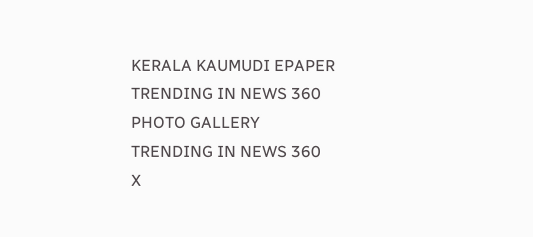KERALA KAUMUDI EPAPER
TRENDING IN NEWS 360
PHOTO GALLERY
TRENDING IN NEWS 360
X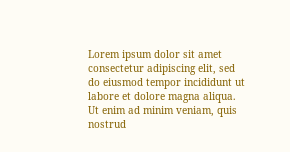Lorem ipsum dolor sit amet
consectetur adipiscing elit, sed do eiusmod tempor incididunt ut labore et dolore magna aliqua. Ut enim ad minim veniam, quis nostrud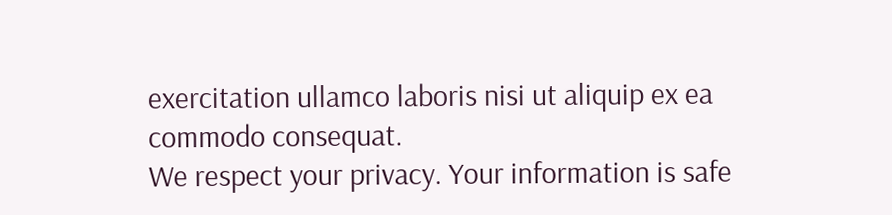exercitation ullamco laboris nisi ut aliquip ex ea commodo consequat.
We respect your privacy. Your information is safe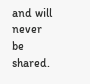and will never be shared.